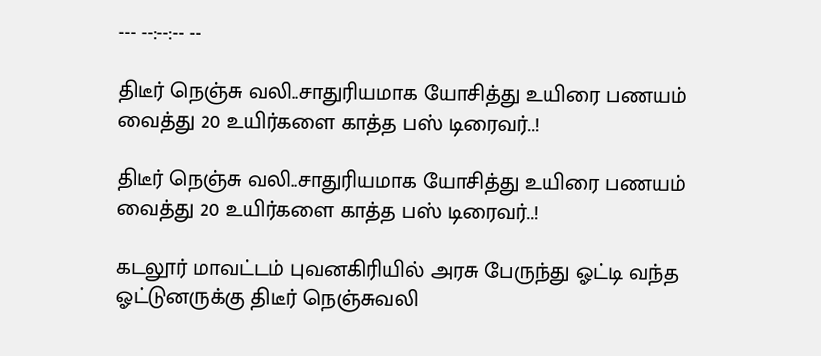--- --:--:-- --

திடீர் நெஞ்சு வலி..சாதுரியமாக யோசித்து உயிரை பணயம் வைத்து 20 உயிர்களை காத்த பஸ் டிரைவர்..!

திடீர் நெஞ்சு வலி..சாதுரியமாக யோசித்து உயிரை பணயம் வைத்து 20 உயிர்களை காத்த பஸ் டிரைவர்..!

கடலூர் மாவட்டம் புவனகிரியில் அரசு பேருந்து ஓட்டி வந்த ஓட்டுனருக்கு திடீர் நெஞ்சுவலி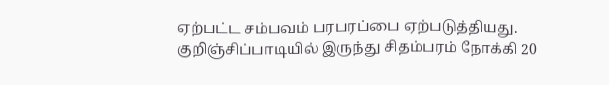ஏற்பட்ட சம்பவம் பரபரப்பை ஏற்படுத்தியது. குறிஞ்சிப்பாடியில் இருந்து சிதம்பரம் நோக்கி 20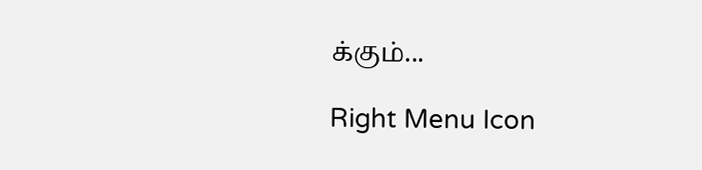க்கும்...

Right Menu Icon